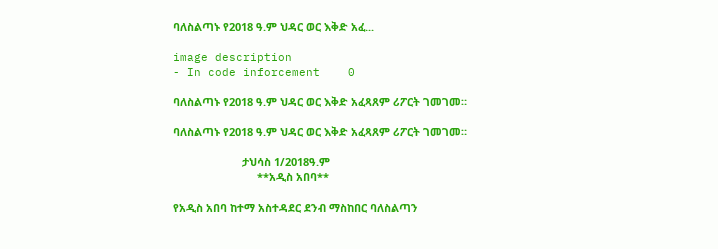ባለስልጣኑ የ2018 ዓ.ም ህዳር ወር እቅድ አፈ...

image description
- In code inforcement    0

ባለስልጣኑ የ2018 ዓ.ም ህዳር ወር እቅድ አፈጻጸም ሪፖርት ገመገመ።

ባለስልጣኑ የ2018 ዓ.ም ህዳር ወር እቅድ አፈጻጸም ሪፖርት ገመገመ።

                       ታህሳስ 1/2018ዓ.ም
                            **አዲስ አበባ**

የአዲስ አበባ ከተማ አስተዳደር ደንብ ማስከበር ባለስልጣን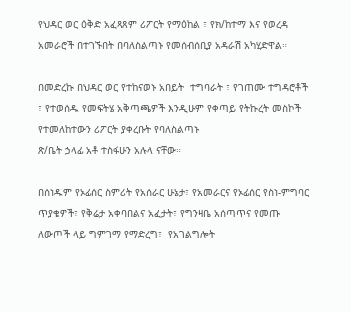የህዳር ወር ዕቅድ አፈጻጸም ሪፖርት የማዕከል ፣ የክ/ከተማ እና የወረዳ አመራሮች በተገኙበት በባለስልጣኑ የመሰብሰቢያ አዳራሽ አካሂድዋል።

በመድረኩ በህዳር ወር የተከናወኑ አበይት  ተግባራት ፣ የገጠሙ ተግዳሮቶች ፣ የተወሰዱ የመፍትሄ አቅጣጫዎች እንዲሁም የቀጣይ የትኩረት መስኮች የተመለከተውን ሪፖርት ያቀረቡት የባለስልጣኑ
ጽ/ቤት ኃላፊ አቶ ተስፋሁን አሉላ ናቸው።

በሰነዱም የኦፊሰር ስምሪት የአሰራር ሁኔታ፣ የአመራርና የኦፊሰር የስነ-ምግባር ጥያቄዎች፣ የቅሬታ አቀባበልና አፈታት፣ የግንዛቤ አሰጣጥና የመጡ ለውጦች ላይ ግምገማ የማድረግ፣  የአገልግሎት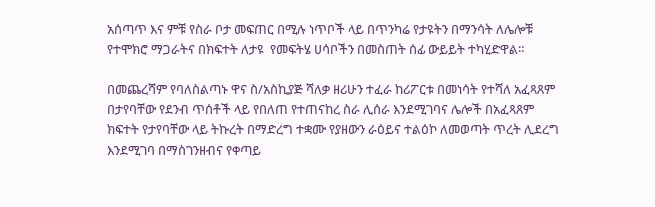አሰጣጥ እና ምቹ የስራ ቦታ መፍጠር በሚሉ ነጥቦች ላይ በጥንካሬ የታዩትን በማንሳት ለሌሎቹ የተሞክሮ ማጋራትና በክፍተት ለታዩ  የመፍትሄ ሀሳቦችን በመስጠት ሰፊ ውይይት ተካሂድዋል።

በመጨረሻም የባለስልጣኑ ዋና ስ/አስኪያጅ ሻለቃ ዘሪሁን ተፈራ ከሪፖርቱ በመነሳት የተሻለ አፈጻጸም በታየባቸው የደንብ ጥሰቶች ላይ የበለጠ የተጠናከረ ስራ ሊሰራ እንደሚገባና ሌሎች በአፈጻጸም ክፍተት የታየባቸው ላይ ትኩረት በማድረግ ተቋሙ የያዘውን ራዕይና ተልዕኮ ለመወጣት ጥረት ሊደረግ እንደሚገባ በማስገንዘብና የቀጣይ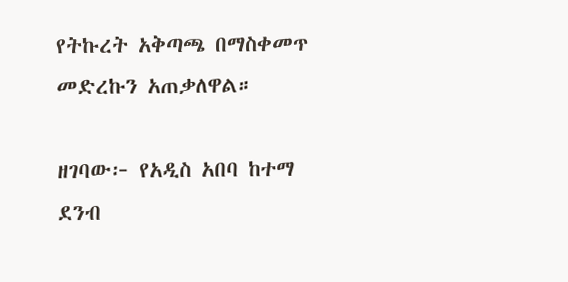የትኩረት አቅጣጫ በማስቀመጥ መድረኩን አጠቃለዋል።

ዘገባው፦ የአዲስ አበባ ከተማ ደንብ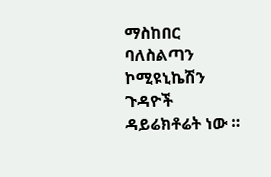ማስከበር ባለስልጣን ኮሚዩኒኬሽን ጉዳዮች ዳይሬክቶሬት ነው ።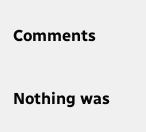Comments

Nothing was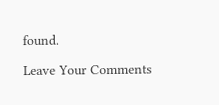found.

Leave Your Comments